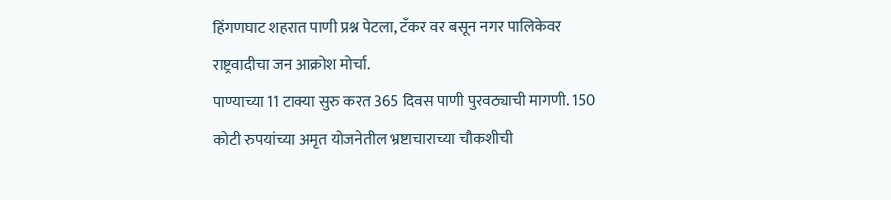हिंगणघाट शहरात पाणी प्रश्न पेटला, टँकर वर बसून नगर पालिकेवर राष्ट्रवादीचा जन आक्रोश मोर्चा.
पाण्याच्या 11 टाक्या सुरु करत 365 दिवस पाणी पुरवठ्याची मागणी. 150 कोटी रुपयांच्या अमृत योजनेतील भ्रष्टाचाराच्या चौकशीची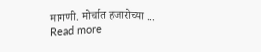मागणी. मोर्चात हजारोच्या ...
Read more